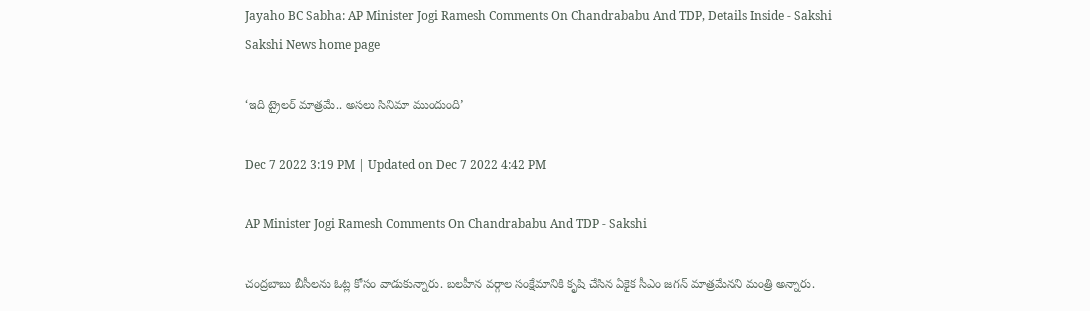Jayaho BC Sabha: AP Minister Jogi Ramesh Comments On Chandrababu And TDP, Details Inside - Sakshi
Sakshi News home page

‘ఇది ట్రైలర్‌ మాత్రమే.. అసలు సినిమా ముందుంది’

Dec 7 2022 3:19 PM | Updated on Dec 7 2022 4:42 PM

AP Minister Jogi Ramesh Comments On Chandrababu And TDP - Sakshi

చంద్రబాబు బీసీలను ఓట్ల కోసం వాడుకున్నారు. బలహీన వర్గాల సంక్షేమానికి కృషి చేసిన ఏకైక సీఎం జగన్‌ మాత్రమేనని మంత్రి అన్నారు.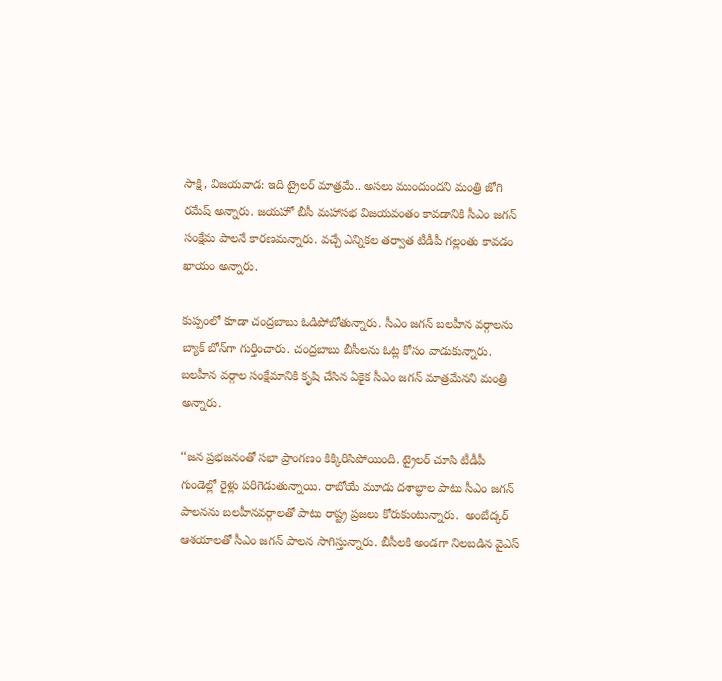సాక్షి, విజయవాడ: ఇది ట్రైలర్‌ మాత్రమే.. అసలు ముందుందని మంత్రి జోగి రమేష్‌ అన్నారు. జయహో బీసీ మహాసభ విజయవంతం కావడానికి సీఎం జగన్‌ సంక్షేమ పాలనే కారణమన్నారు. వచ్చే ఎన్నికల తర్వాత టీడీపీ గల్లంతు కావడం ఖాయం అన్నారు.

కుప్పంలో కూడా చంద్రబాబు ఓడిపోబోతున్నారు. సీఎం జగన్‌ బలహీన వర్గాలను బ్యాక్‌ బోన్‌గా గుర్తించారు. చంద్రబాబు బీసీలను ఓట్ల కోసం వాడుకున్నారు. బలహీన వర్గాల సంక్షేమానికి కృషి చేసిన ఏకైక సీఎం జగన్‌ మాత్రమేనని మంత్రి అన్నారు.

‘‘జన ప్రభజనంతో సభా ప్రాంగణం కిక్కిరిసిపోయింది. ట్రైలర్ చూసి టీడీపీ గుండెల్లో రైళ్లు పరిగెడుతున్నాయి. రాబోయే మూడు దశాబ్ధాల పాటు సీఎం జగన్ పాలనను బలహీనవర్గాలతో పాటు రాష్ట్ర ప్రజలు కోరుకుంటున్నారు.  అంబేద్కర్ ఆశయాలతో సీఎం జగన్ పాలన‌ సాగిస్తున్నారు. బీసీలకి అండగా నిలబడిన వైఎస్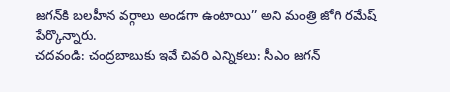జగన్‌కి బలహీన వర్గాలు అండగా ఉంటాయి’’ అని మంత్రి జోగి రమేష్‌ పేర్కొన్నారు.
చదవండి: చంద్రబాబుకు ఇవే చివరి ఎన్నికలు: సీఎం జగన్‌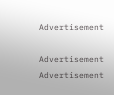Advertisement

Advertisement
Advertisement